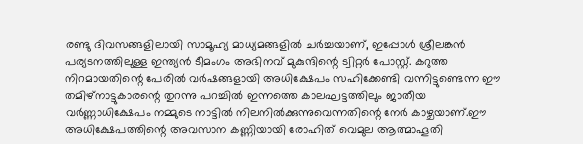രണ്ടു ദിവസങ്ങളിലായി സാമൂഹ്യ മാധ്യമങ്ങളിൽ ചർച്ചയാണ്, ഇപ്പോൾ ശ്രീലങ്കൻ പര്യടനത്തിലുള്ള ഇന്ത്യൻ ടീമംഗം അഭിനവ് മുകുന്ദിന്റെ ട്വിറ്റർ പോസ്റ്റ്. കറുത്ത നിറമായതിന്റെ പേരിൽ വർഷങ്ങളായി അധിക്ഷേപം സഹിക്കേണ്ടി വന്നിട്ടുണ്ടെന്ന ഈ തമിഴ്നാട്ടുകാരന്റെ തുറന്നു പറച്ചിൽ ഇന്നത്തെ കാലഘട്ടത്തിലും ജാതീയ വർണ്ണാധിക്ഷേപം നമ്മുടെ നാട്ടിൽ നിലനിൽക്കുന്നുവെന്നതിന്റെ നേർ കാഴ്ചയാണ്.ഈ അധിക്ഷേപത്തിന്റെ അവസാന കണ്ണിയായി രോഹിത് വെമുല ആത്മാഹൂതി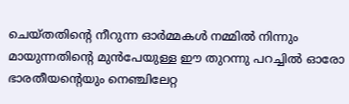ചെയ്തതിന്റെ നീറുന്ന ഓർമ്മകൾ നമ്മിൽ നിന്നും മായുന്നതിന്റെ മുൻപേയുള്ള ഈ തുറന്നു പറച്ചിൽ ഓരോ ഭാരതീയന്റെയും നെഞ്ചിലേറ്റ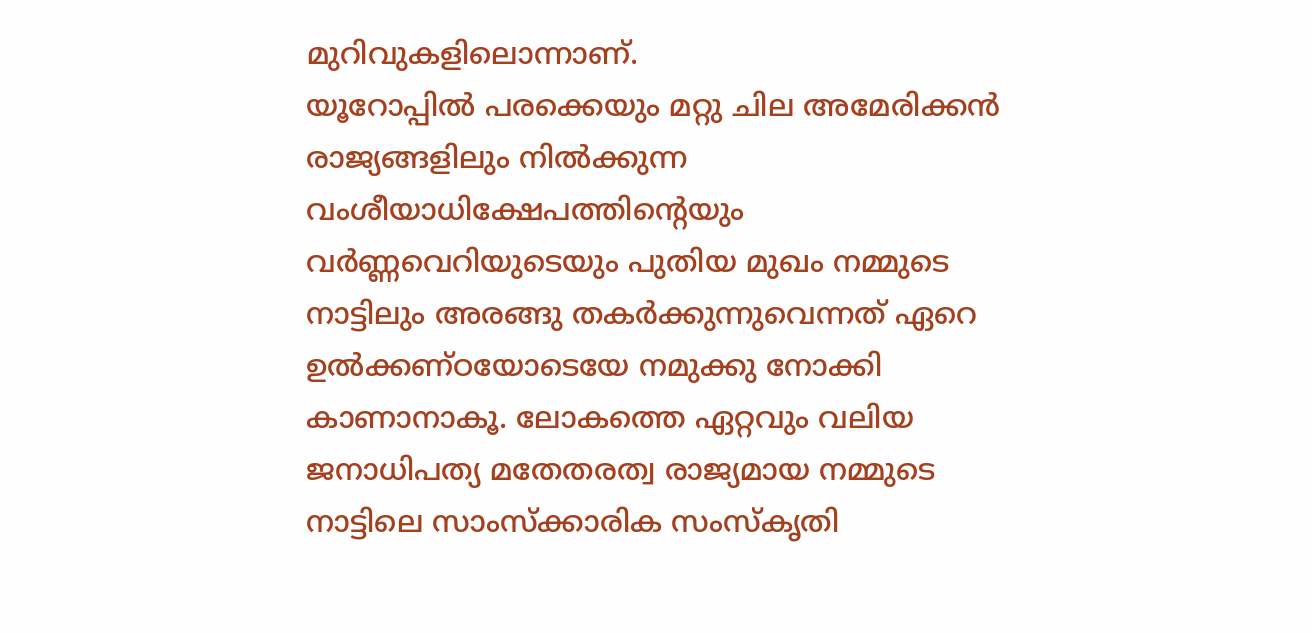മുറിവുകളിലൊന്നാണ്.
യൂറോപ്പിൽ പരക്കെയും മറ്റു ചില അമേരിക്കൻ രാജ്യങ്ങളിലും നിൽക്കുന്ന വംശീയാധിക്ഷേപത്തിന്റെയും വർണ്ണവെറിയുടെയും പുതിയ മുഖം നമ്മുടെ നാട്ടിലും അരങ്ങു തകർക്കുന്നുവെന്നത് ഏറെ ഉൽക്കണ്ഠയോടെയേ നമുക്കു നോക്കി കാണാനാകൂ. ലോകത്തെ ഏറ്റവും വലിയ ജനാധിപത്യ മതേതരത്വ രാജ്യമായ നമ്മുടെ നാട്ടിലെ സാംസ്ക്കാരിക സംസ്കൃതി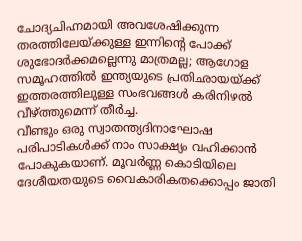ചോദ്യചിഹ്നമായി അവശേഷിക്കുന്ന തരത്തിലേയ്ക്കുള്ള ഇന്നിന്റെ പോക്ക് ശുഭോദർക്കമല്ലെന്നു മാത്രമല്ല; ആഗോള സമൂഹത്തിൽ ഇന്ത്യയുടെ പ്രതിഛായയ്ക്ക് ഇത്തരത്തിലുള്ള സംഭവങ്ങൾ കരിനിഴൽ വീഴ്ത്തുമെന്ന് തീർച്ച.
വീണ്ടും ഒരു സ്വാതന്ത്യദിനാഘോഷ പരിപാടികൾക്ക് നാം സാക്ഷ്യം വഹിക്കാൻ പോകുകയാണ്. മൂവർണ്ണ കൊടിയിലെ ദേശീയതയുടെ വൈകാരികതക്കൊപ്പം ജാതി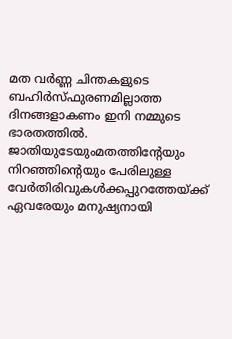മത വർണ്ണ ചിന്തകളുടെ ബഹിർസ്ഫുരണമില്ലാത്ത ദിനങ്ങളാകണം ഇനി നമ്മുടെ ഭാരതത്തിൽ. ജാതിയുടേയുംമതത്തിന്റേയും നിറഞ്ഞിന്റെയും പേരിലുള്ള വേർതിരിവുകൾക്കപ്പുറത്തേയ്ക്ക് ഏവരേയും മനുഷ്യനായി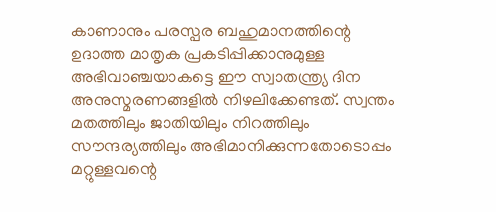കാണാനും പരസ്പര ബഹുമാനത്തിന്റെ ഉദാത്ത മാതൃക പ്രകടിപ്പിക്കാനുമുള്ള അഭിവാഞ്ചയാകട്ടെ ഈ സ്വാതന്ത്ര്യ ദിന അനുസ്മരണങ്ങളിൽ നിഴലിക്കേണ്ടത്. സ്വന്തം മതത്തിലും ജാതിയിലും നിറത്തിലും സൗന്ദര്യത്തിലും അഭിമാനിക്കുന്നതോടൊപ്പം മറ്റുള്ളവന്റെ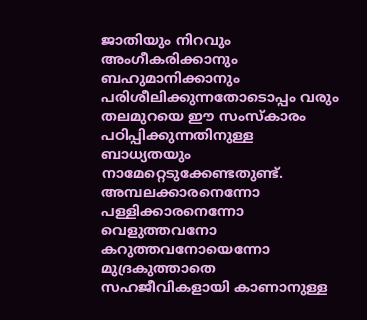ജാതിയും നിറവും അംഗീകരിക്കാനും ബഹുമാനിക്കാനും പരിശീലിക്കുന്നതോടൊപ്പം വരും തലമുറയെ ഈ സംസ്കാരം പഠിപ്പിക്കുന്നതിനുള്ള ബാധ്യതയും നാമേറ്റെടുക്കേണ്ടതുണ്ട്. അമ്പലക്കാരനെന്നോ പള്ളിക്കാരനെന്നോ വെളുത്തവനോ കറുത്തവനോയെന്നോ മുദ്രകുത്താതെ സഹജീവികളായി കാണാനുള്ള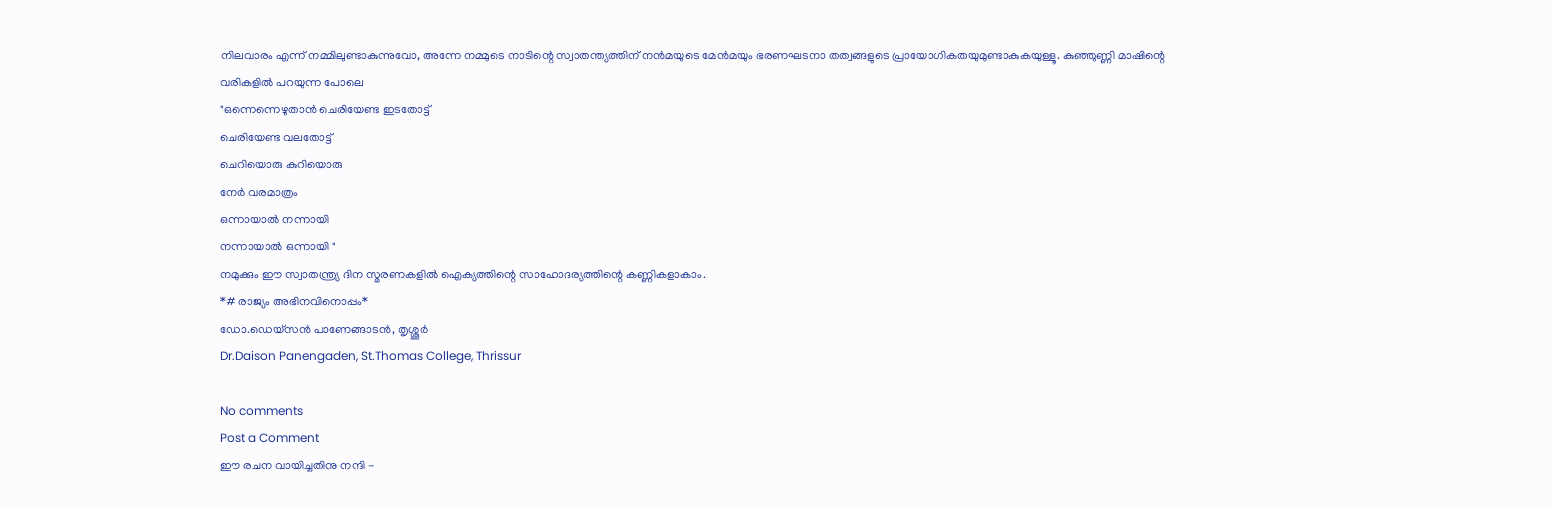നിലവാരം എന്ന് നമ്മിലുണ്ടാകുന്നുവോ, അന്നേ നമ്മുടെ നാടിന്റെ സ്വാതന്ത്യത്തിന് നൻമയുടെ മേൻമയും ഭരണഘടനാ തത്വങ്ങളുടെ പ്രായോഗികതയുമുണ്ടാകുകയുള്ളൂ. കുഞ്ഞുണ്ണി മാഷിന്റെ വരികളിൽ പറയുന്ന പോലെ
"ഒന്നെന്നെഴുതാൻ ചെരിയേണ്ട ഇടതോട്ട്
ചെരിയേണ്ട വലതോട്ട്
ചെറിയൊരു കുറിയൊരു
നേർ വരമാത്രം
ഒന്നായാൽ നന്നായി
നന്നായാൽ ഒന്നായി "
നമുക്കും ഈ സ്വാതന്ത്ര്യ ദിന സ്മരണകളിൽ ഐക്യത്തിന്റെ സാഹോദര്യത്തിന്റെ കണ്ണികളാകാം.
*# രാജ്യം അഭിനവിനൊപ്പം*
ഡോ.ഡെയ്സൻ പാണേങ്ങാടൻ, തൃശ്ശൂർ
Dr.Daison Panengaden, St.Thomas College, Thrissur

No comments
Post a Comment
ഈ രചന വായിച്ചതിനു നന്ദി -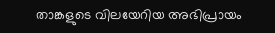താങ്കളുടെ വിലയേറിയ അഭിപ്രായം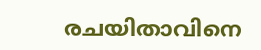രചയിതാവിനെ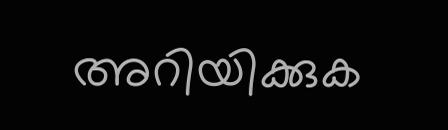അറിയിക്കുക